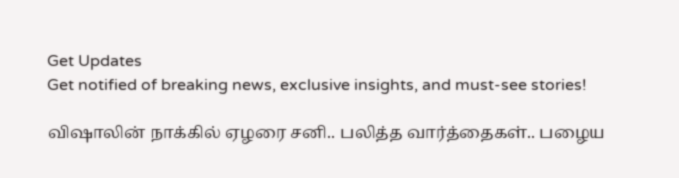Get Updates
Get notified of breaking news, exclusive insights, and must-see stories!

விஷாலின் நாக்கில் ஏழரை சனி.. பலித்த வார்த்தைகள்.. பழைய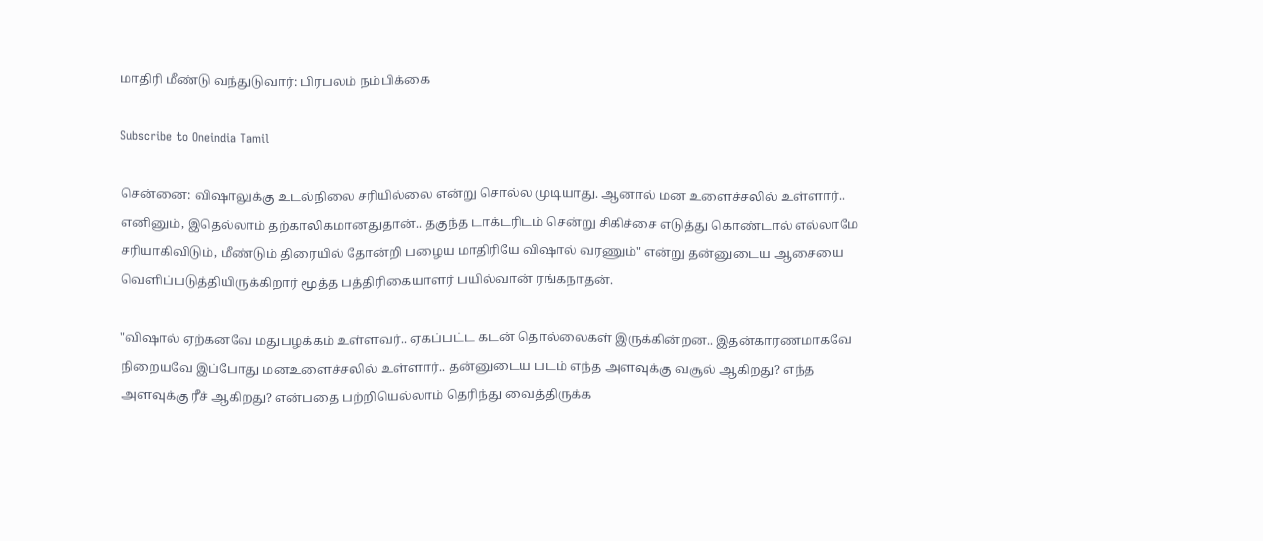மாதிரி மீண்டு வந்துடுவார்: பிரபலம் நம்பிக்கை

Subscribe to Oneindia Tamil

சென்னை: விஷாலுக்கு உடல்நிலை சரியில்லை என்று சொல்ல முடியாது. ஆனால் மன உளைச்சலில் உள்ளார்.. எனினும், இதெல்லாம் தற்காலிகமானதுதான்.. தகுந்த டாக்டரிடம் சென்று சிகிச்சை எடுத்து கொண்டால் எல்லாமே சரியாகிவிடும், மீண்டும் திரையில் தோன்றி பழைய மாதிரியே விஷால் வரணும்" என்று தன்னுடைய ஆசையை வெளிப்படுத்தியிருக்கிறார் மூத்த பத்திரிகையாளர் பயில்வான் ரங்கநாதன்.

"விஷால் ஏற்கனவே மதுபழக்கம் உள்ளவர்.. ஏகப்பட்ட கடன் தொல்லைகள் இருக்கின்றன.. இதன்காரணமாகவே நிறையவே இப்போது மனஉளைச்சலில் உள்ளார்.. தன்னுடைய படம் எந்த அளவுக்கு வசூல் ஆகிறது? எந்த அளவுக்கு ரீச் ஆகிறது? என்பதை பற்றியெல்லாம் தெரிந்து வைத்திருக்க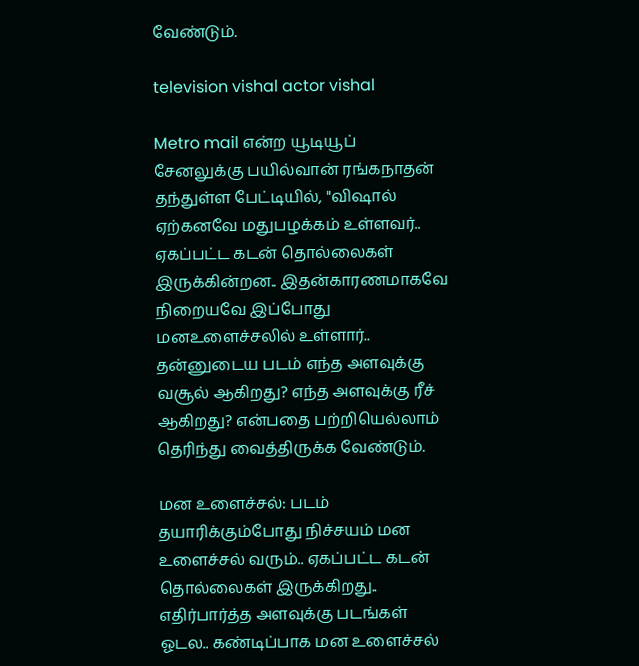வேண்டும்.

television vishal actor vishal

Metro mail என்ற யூடியூப் சேனலுக்கு பயில்வான் ரங்கநாதன் தந்துள்ள பேட்டியில், "விஷால் ஏற்கனவே மதுபழக்கம் உள்ளவர்.. ஏகப்பட்ட கடன் தொல்லைகள் இருக்கின்றன.. இதன்காரணமாகவே நிறையவே இப்போது மனஉளைச்சலில் உள்ளார்.. தன்னுடைய படம் எந்த அளவுக்கு வசூல் ஆகிறது? எந்த அளவுக்கு ரீச் ஆகிறது? என்பதை பற்றியெல்லாம் தெரிந்து வைத்திருக்க வேண்டும்.

மன உளைச்சல்: படம் தயாரிக்கும்போது நிச்சயம் மன உளைச்சல் வரும்.. ஏகப்பட்ட கடன் தொல்லைகள் இருக்கிறது.. எதிர்பார்த்த அளவுக்கு படங்கள் ஓடல.. கண்டிப்பாக மன உளைச்சல்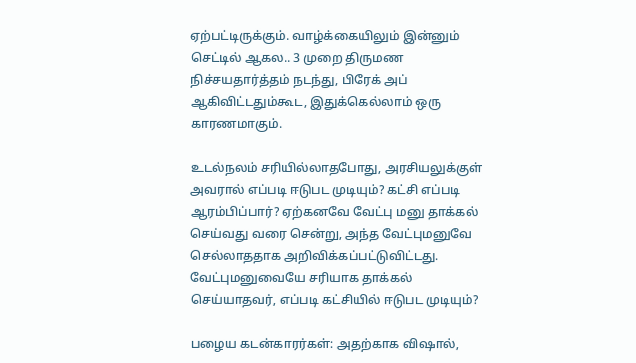ஏற்பட்டிருக்கும். வாழ்க்கையிலும் இன்னும் செட்டில் ஆகல.. 3 முறை திருமண நிச்சயதார்த்தம் நடந்து, பிரேக் அப் ஆகிவிட்டதும்கூட, இதுக்கெல்லாம் ஒரு காரணமாகும்.

உடல்நலம் சரியில்லாதபோது, அரசியலுக்குள் அவரால் எப்படி ஈடுபட முடியும்? கட்சி எப்படி ஆரம்பிப்பார்? ஏற்கனவே வேட்பு மனு தாக்கல் செய்வது வரை சென்று, அந்த வேட்புமனுவே செல்லாததாக அறிவிக்கப்பட்டுவிட்டது. வேட்புமனுவையே சரியாக தாக்கல் செய்யாதவர், எப்படி கட்சியில் ஈடுபட முடியும்?

பழைய கடன்காரர்கள்: அதற்காக விஷால்,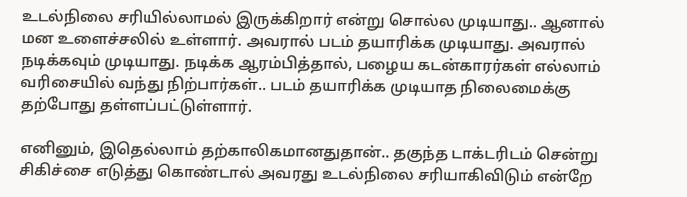உடல்நிலை சரியில்லாமல் இருக்கிறார் என்று சொல்ல முடியாது.. ஆனால் மன உளைச்சலில் உள்ளார். அவரால் படம் தயாரிக்க முடியாது. அவரால் நடிக்கவும் முடியாது. நடிக்க ஆரம்பித்தால், பழைய கடன்காரர்கள் எல்லாம் வரிசையில் வந்து நிற்பார்கள்.. படம் தயாரிக்க முடியாத நிலைமைக்கு தற்போது தள்ளப்பட்டுள்ளார்.

எனினும், இதெல்லாம் தற்காலிகமானதுதான்.. தகுந்த டாக்டரிடம் சென்று சிகிச்சை எடுத்து கொண்டால் அவரது உடல்நிலை சரியாகிவிடும் என்றே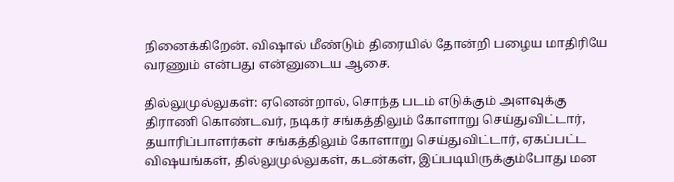நினைக்கிறேன். விஷால் மீண்டும் திரையில் தோன்றி பழைய மாதிரியே வரணும் என்பது என்னுடைய ஆசை.

தில்லுமுல்லுகள்: ஏனென்றால், சொந்த படம் எடுக்கும் அளவுக்கு திராணி கொண்டவர், நடிகர் சங்கத்திலும் கோளாறு செய்துவிட்டார், தயாரிப்பாளர்கள் சங்கத்திலும் கோளாறு செய்துவிட்டார், ஏகப்பட்ட விஷயங்கள், தில்லுமுல்லுகள், கடன்கள், இப்படியிருக்கும்போது மன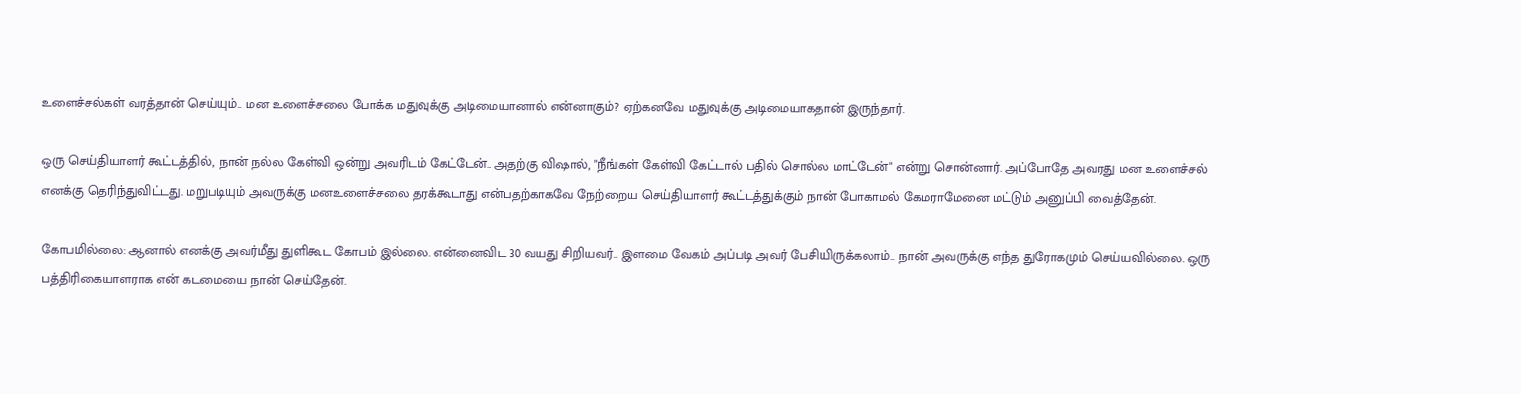உளைச்சல்கள் வரத்தான் செய்யும்.. மன உளைச்சலை போக்க மதுவுக்கு அடிமையானால் என்னாகும்? ஏற்கனவே மதுவுக்கு அடிமையாகதான் இருந்தார்.

ஒரு செய்தியாளர் கூட்டத்தில், நான் நல்ல கேள்வி ஒன்று அவரிடம் கேட்டேன்.. அதற்கு விஷால், "நீங்கள் கேள்வி கேட்டால் பதில் சொல்ல மாட்டேன்" என்று சொன்னார். அப்போதே அவரது மன உளைச்சல் எனக்கு தெரிந்துவிட்டது. மறுபடியும் அவருக்கு மனஉளைச்சலை தரக்கூடாது என்பதற்காகவே நேற்றைய செய்தியாளர் கூட்டத்துக்கும் நான் போகாமல் கேமராமேனை மட்டும் அனுப்பி வைத்தேன்.

கோபமில்லை: ஆனால் எனக்கு அவர்மீது துளிகூட கோபம் இல்லை. என்னைவிட 30 வயது சிறியவர்.. இளமை வேகம் அப்படி அவர் பேசியிருக்கலாம்.. நான் அவருக்கு எந்த துரோகமும் செய்யவில்லை. ஒரு பத்திரிகையாளராக என் கடமையை நான் செய்தேன்.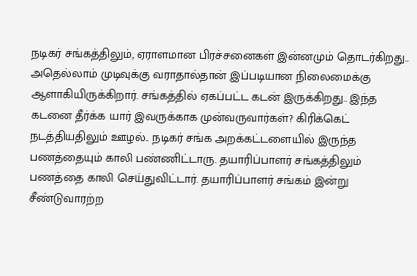நடிகர் சங்கத்திலும், ஏராளமான பிரச்சனைகள் இன்னமும் தொடர்கிறது.. அதெல்லாம் முடிவுக்கு வராதால்தான் இப்படியான நிலைமைக்கு ஆளாகியிருக்கிறார். சங்கத்தில் ஏகப்பட்ட கடன் இருக்கிறது.. இந்த கடனை தீர்க்க யார் இவருக்காக முன்வருவார்கள்? கிரிக்கெட் நடத்தியதிலும் ஊழல்.. நடிகர் சங்க அறக்கட்டளையில் இருந்த பணத்தையும் காலி பண்ணிட்டாரு. தயாரிப்பாளர் சங்கத்திலும் பணத்தை காலி செய்துவிட்டார். தயாரிப்பாளர் சங்கம் இன்று சீண்டுவாரற்ற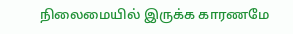நிலைமையில் இருக்க காரணமே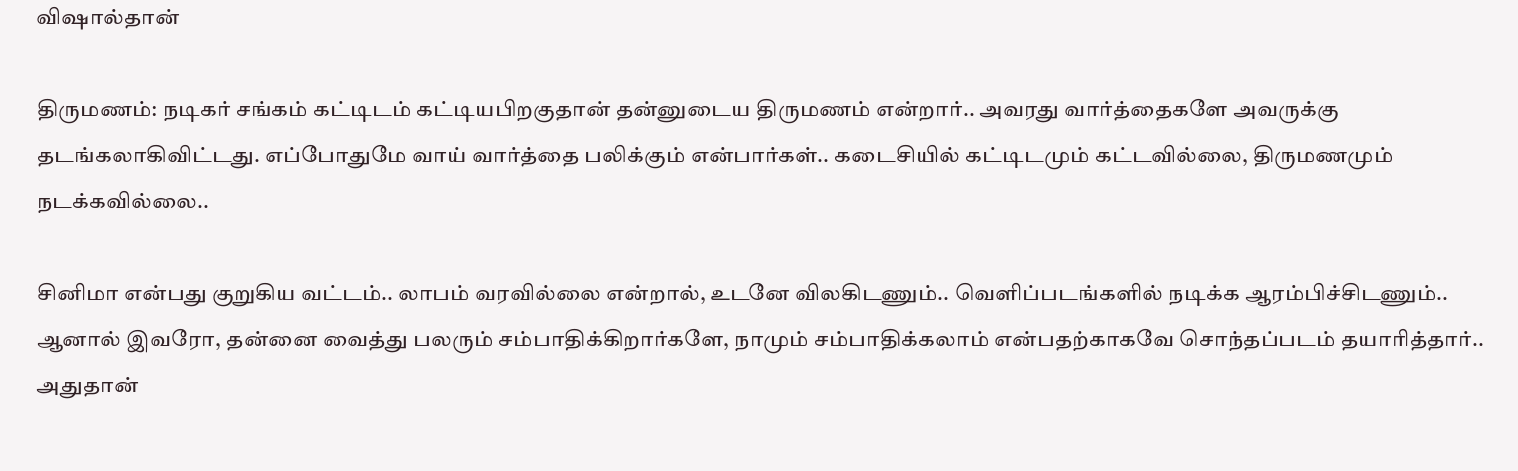விஷால்தான்

திருமணம்: நடிகர் சங்கம் கட்டிடம் கட்டியபிறகுதான் தன்னுடைய திருமணம் என்றார்.. அவரது வார்த்தைகளே அவருக்கு தடங்கலாகிவிட்டது. எப்போதுமே வாய் வார்த்தை பலிக்கும் என்பார்கள்.. கடைசியில் கட்டிடமும் கட்டவில்லை, திருமணமும் நடக்கவில்லை..

சினிமா என்பது குறுகிய வட்டம்.. லாபம் வரவில்லை என்றால், உடனே விலகிடணும்.. வெளிப்படங்களில் நடிக்க ஆரம்பிச்சிடணும்.. ஆனால் இவரோ, தன்னை வைத்து பலரும் சம்பாதிக்கிறார்களே, நாமும் சம்பாதிக்கலாம் என்பதற்காகவே சொந்தப்படம் தயாரித்தார்.. அதுதான்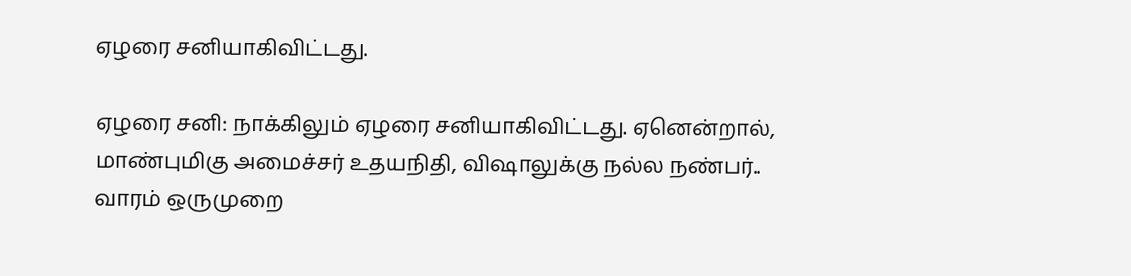ஏழரை சனியாகிவிட்டது.

ஏழரை சனி: நாக்கிலும் ஏழரை சனியாகிவிட்டது. ஏனென்றால், மாண்புமிகு அமைச்சர் உதயநிதி, விஷாலுக்கு நல்ல நண்பர்.. வாரம் ஒருமுறை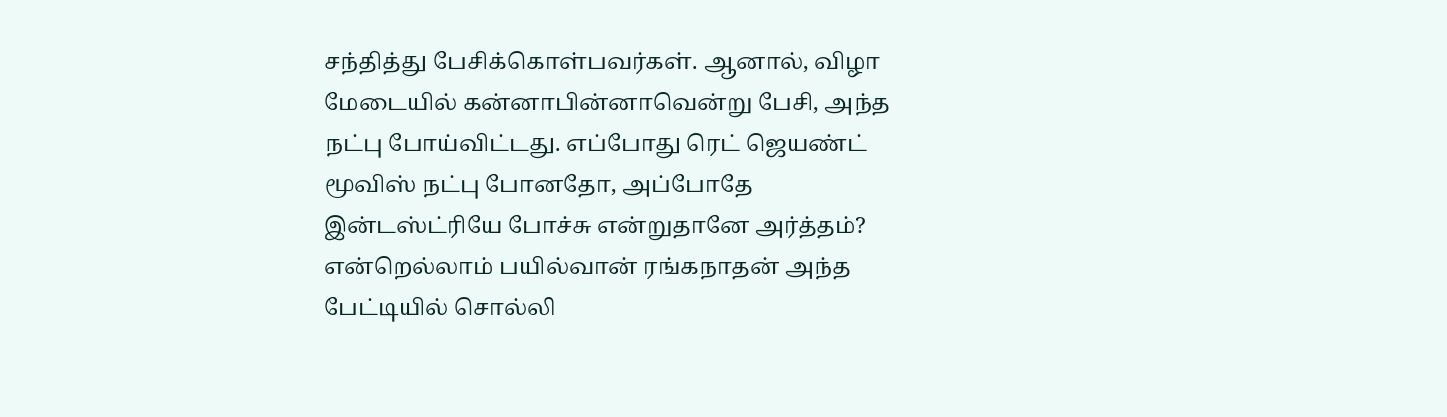சந்தித்து பேசிக்கொள்பவர்கள். ஆனால், விழா மேடையில் கன்னாபின்னாவென்று பேசி, அந்த நட்பு போய்விட்டது. எப்போது ரெட் ஜெயண்ட் மூவிஸ் நட்பு போனதோ, அப்போதே இன்டஸ்ட்ரியே போச்சு என்றுதானே அர்த்தம்? என்றெல்லாம் பயில்வான் ரங்கநாதன் அந்த பேட்டியில் சொல்லி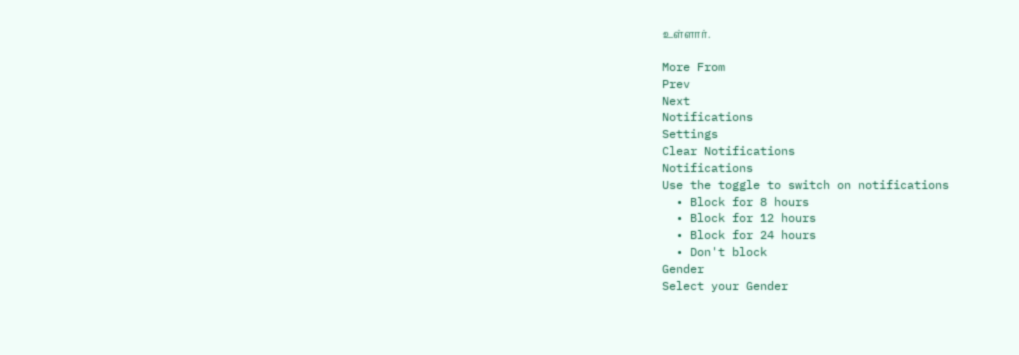உள்ளார்.

More From
Prev
Next
Notifications
Settings
Clear Notifications
Notifications
Use the toggle to switch on notifications
  • Block for 8 hours
  • Block for 12 hours
  • Block for 24 hours
  • Don't block
Gender
Select your Gender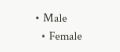• Male
  • Female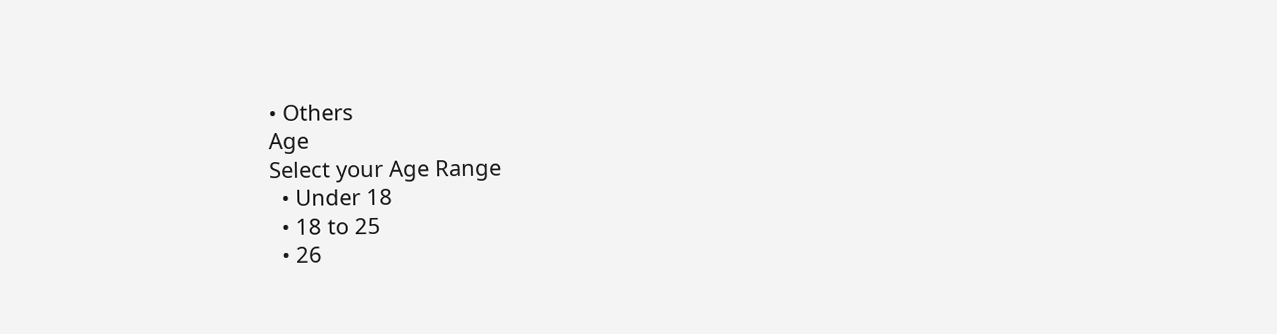• Others
Age
Select your Age Range
  • Under 18
  • 18 to 25
  • 26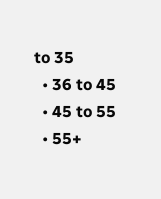to 35
  • 36 to 45
  • 45 to 55
  • 55+